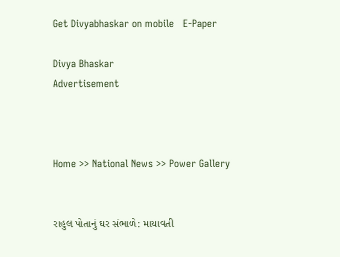Get Divyabhaskar on mobile   E-Paper

Divya Bhaskar
Advertisement



Home >> National News >> Power Gallery


રાહુલ પોતાનું ઘર સંભાળે: માયાવતી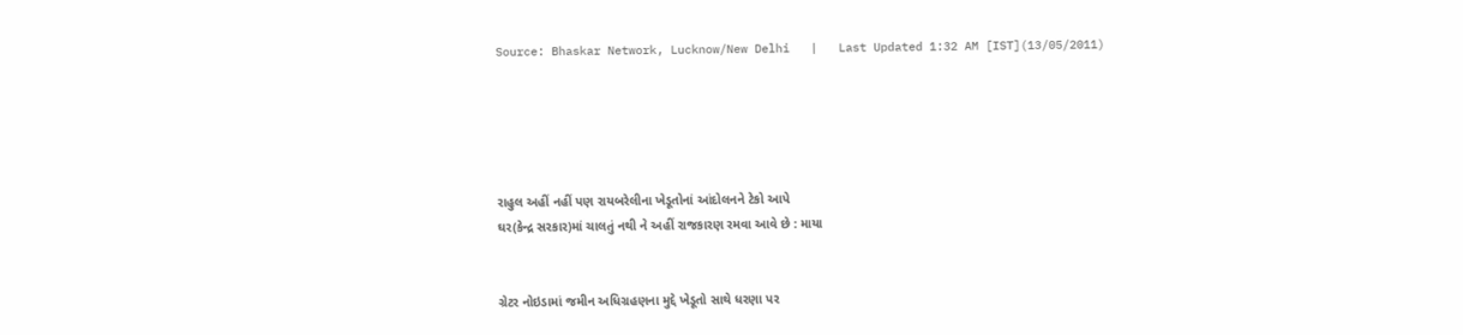Source: Bhaskar Network, Lucknow/New Delhi   |   Last Updated 1:32 AM [IST](13/05/2011)





રાહુલ અહીં નહીં પણ રાયબરેલીના ખેડૂતોનાં આંદોલનને ટેકો આપે
ઘર(કેન્દ્ર સરકાર)માં ચાલતું નથી ને અહીં રાજકારણ રમવા આવે છે : માયા


ગ્રેટર નોઇડામાં જમીન અધિગ્રહણના મુદ્દે ખેડૂતો સાથે ધરણા પર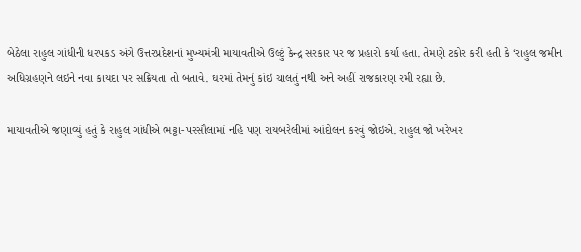બેઠેલા રાહુલ ગાંધીની ધરપકડ અંગે ઉત્તરપ્રદેશનાં મુખ્યમંત્રી માયાવતીએ ઉલ્ટું કેન્દ્ર સરકાર પર જ પ્રહારો કર્યા હતા. તેમણે ટકોર કરી હતી કે ‘રાહુલ જમીન અધિગ્રહણને લઇને નવા કાયદા પર સક્રિયતા તો બતાવે. ઘરમાં તેમનું કાંઇ ચાલતું નથી અને અહીં રાજકારણ રમી રહ્યા છે.

માયાવતીએ જણાવ્યું હતું કે રાહુલ ગાંધીએ ભટ્ટા-પરસૌલામાં નહિ પણ રાયબરેલીમાં આંદોલન કરવું જોઇએ. રાહુલ જો ખરેખર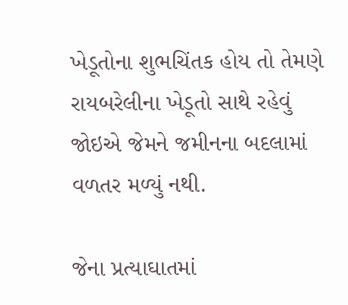ખેડૂતોના શુભચિંતક હોય તો તેમણે રાયબરેલીના ખેડૂતો સાથે રહેવું જોઇએ જેમને જમીનના બદલામાં વળતર મળ્યું નથી.

જેના પ્રત્યાઘાતમાં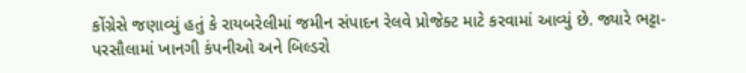કોંગ્રેસે જણાવ્યું હતું કે રાયબરેલીમાં જમીન સંપાદન રેલવે પ્રોજેક્ટ માટે કરવામાં આવ્યું છે. જ્યારે ભટ્ટા-પરસૌલામાં ખાનગી કંપનીઓ અને બિલ્ડરો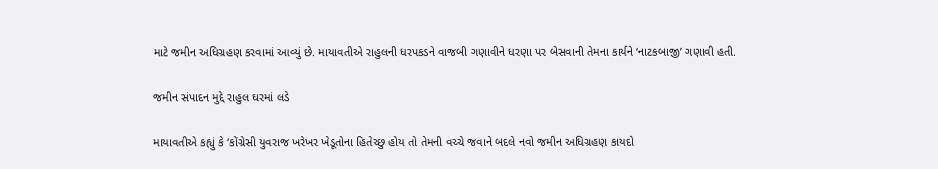માટે જમીન અધિગ્રહણ કરવામાં આવ્યું છે. માયાવતીએ રાહુલની ધરપકડને વાજબી ગણાવીને ધરણા પર બેસવાની તેમના કાર્યને ‘નાટકબાજી’ ગણાવી હતી.

જમીન સંપાદન મુદ્દે રાહુલ ઘરમાં લડે

માયાવતીએ કહ્યું કે ‘કોંગ્રેસી યુવરાજ ખરેખર ખેડૂતોના હિતેચ્છુ હોય તો તેમની વચ્ચે જવાને બદલે નવો જમીન અધિગ્રહણ કાયદો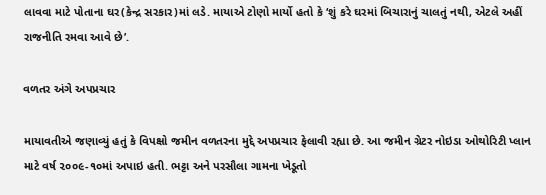લાવવા માટે પોતાના ઘર(કેન્દ્ર સરકાર)માં લડે. માયાએ ટોણો માર્યો હતો કે ‘શું કરે ઘરમાં બિચારાનું ચાલતું નથી, એટલે અહીં રાજનીતિ રમવા આવે છે’.

વળતર અંગે અપપ્રચાર

માયાવતીએ જણાવ્યું હતું કે વિપક્ષો જમીન વળતરના મુદ્દે અપપ્રચાર ફેલાવી રહ્યા છે. આ જમીન ગ્રેટર નોઇડા ઓથોરિટી પ્લાન માટે વર્ષ ૨૦૦૯-૧૦માં અપાઇ હતી. ભટ્ટા અને પરસૌલા ગામના ખેડૂતો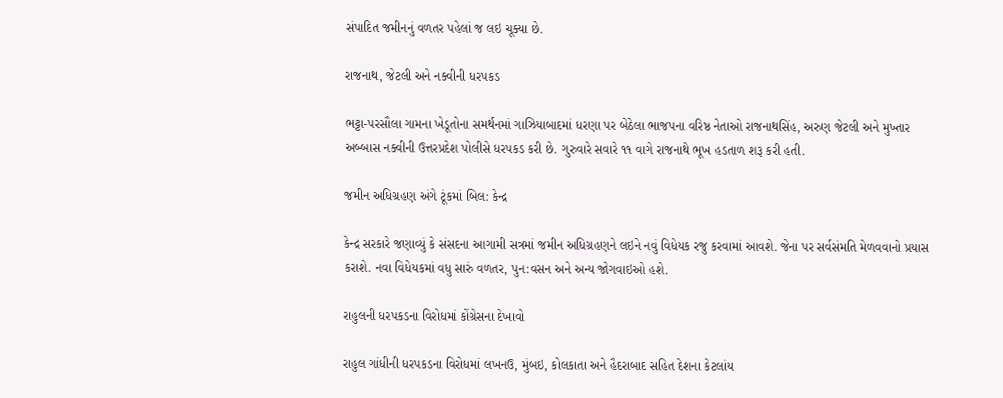સંપાદિત જમીનનું વળતર પહેલાં જ લઇ ચૂક્યા છે.

રાજનાથ, જેટલી અને નક્વીની ધરપકડ

ભટ્ટા-પરસૌલા ગામના ખેડૂતોના સમર્થનમાં ગાઝિયાબાદમાં ધરણા પર બેઠેલા ભાજપના વરિષ્ઠ નેતાઓ રાજનાથસિંહ, અરુણ જેટલી અને મુખ્તાર અબ્બાસ નક્વીની ઉત્તરપ્રદેશ પોલીસે ધરપકડ કરી છે. ગુરુવારે સવારે ૧૧ વાગે રાજનાથે ભૂખ હડતાળ શરૂ કરી હતી.

જમીન અધિગ્રહણ અંગે ટૂંકમાં બિલ: કેન્દ્ર

કેન્દ્ર સરકારે જણાવ્યું કે સંસદના આગામી સત્રમાં જમીન અધિગ્રહણને લઇને નવું વિધેયક રજુ કરવામાં આવશે. જેના પર સર્વસંમતિ મેળવવાનો પ્રયાસ કરાશે. નવા વિધેયકમાં વધુ સારું વળતર, પુન:વસન અને અન્ય જોગવાઇઓ હશે.

રાહુલની ધરપકડના વિરોધમાં કોંગ્રેસના દેખાવો

રાહુલ ગાંધીની ધરપકડના વિરોધમાં લખનઉ, મુંબઇ, કોલકાતા અને હૈદરાબાદ સહિત દેશના કેટલાંય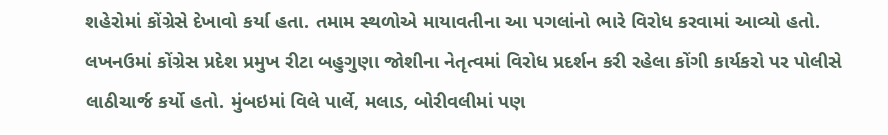શહેરોમાં કોંગ્રેસે દેખાવો કર્યા હતા. તમામ સ્થળોએ માયાવતીના આ પગલાંનો ભારે વિરોધ કરવામાં આવ્યો હતો. લખનઉમાં કોંગ્રેસ પ્રદેશ પ્રમુખ રીટા બહુગુણા જોશીના નેતૃત્વમાં વિરોધ પ્રદર્શન કરી રહેલા કોંગી કાર્યકરો પર પોલીસે લાઠીચાર્જ કર્યો હતો. મુંબઇમાં વિલે પાર્લે, મલાડ, બોરીવલીમાં પણ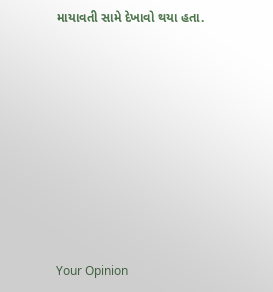માયાવતી સામે દેખાવો થયા હતા.










Your Opinion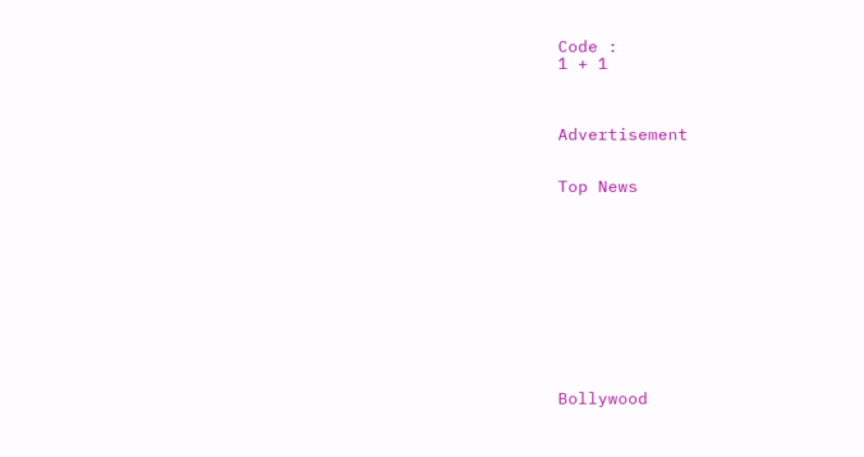Code :
1 + 1



Advertisement


Top News











Bollywood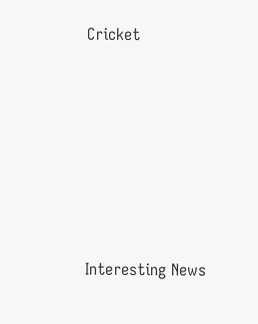Cricket











Interesting News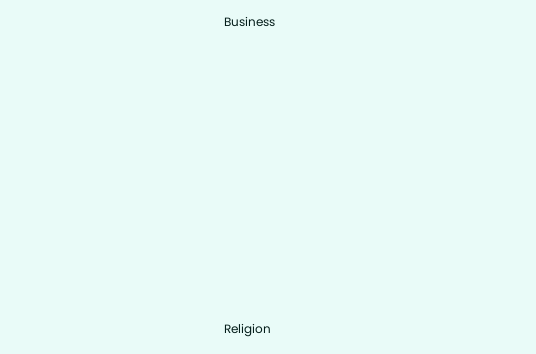Business











Religion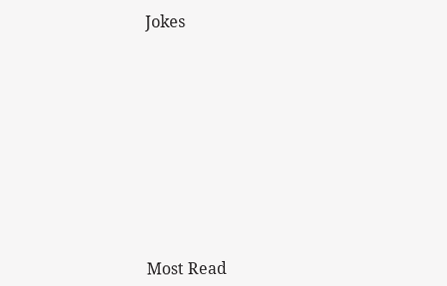Jokes











Most Read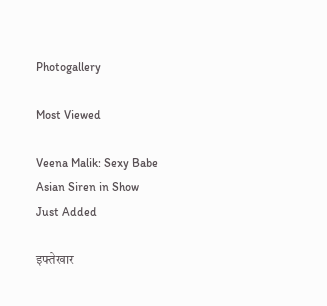Photogallery

Most Viewed

Veena Malik: Sexy Babe
Asian Siren in Show
Just Added

इफ्तेखार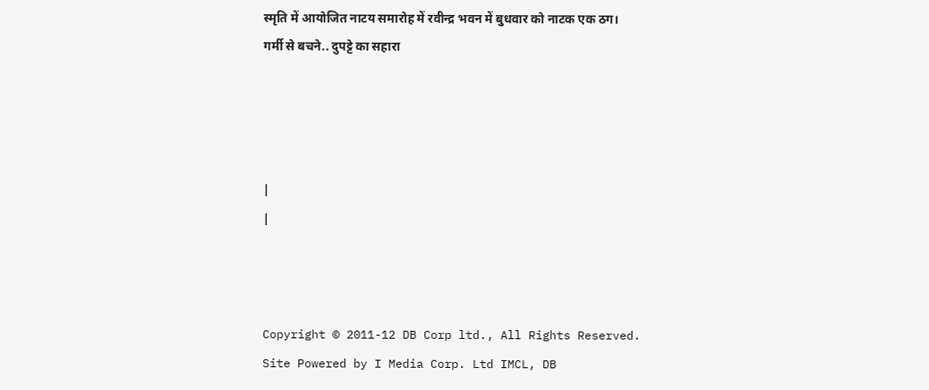स्मृति में आयोजित नाटय समारोह में रवीन्द्र भवन में बुधवार को नाटक एक ठग।
गर्मी से बचने.. दुपट्टे का सहारा




|
|



Copyright © 2011-12 DB Corp ltd., All Rights Reserved.
Site Powered by I Media Corp. Ltd IMCL, DB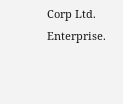Corp Ltd. Enterprise.